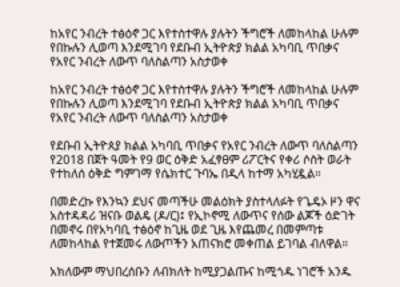ከአየር ንብረት ተፅዕኖ ጋር እየተስተዋሉ ያሉትን ችግሮች ለመከላከል ሁሉም የበኩሉን ሊወጣ እንደሚገባ የደቡብ ኢትዮጵያ ክልል አካባቢ ጥበቃና የአየር ንብረት ለውጥ ባለስልጣን አስታወቀ

ከአየር ንብረት ተፅዕኖ ጋር እየተስተዋሉ ያሉትን ችግሮች ለመከላከል ሁሉም የበኩሉን ሊወጣ እንደሚገባ የደቡብ ኢትዮጵያ ክልል አካባቢ ጥበቃና የአየር ንብረት ለውጥ ባለስልጣን አስታወቀ

የደቡብ ኢትዮጰያ ክልል አካባቢ ጥበቃና የአየር ንብረት ለውጥ ባለስልጣን የ2018 በጀት ዓመት የ9 ወር ዕቅድ አፈፃፀም ሪፖርትና የቀሪ ሶስት ወራት የተከለሰ ዕቅድ ግምገማ የሴክተር ጉባኤ በዲላ ከተማ አካሂዷል።

በመድረኩ የእንኳን ደህና መጣችሁ መልዕክት ያስተላለፉት የጌዴኦ ዞን ዋና አስተዳዳሪ ዝናቡ ወልዴ (ዶ/ር)፤ የኢኮኖሚ ለውጥና የሰው ልጆች ዕድገት በመኖሩ በየአካባቢ ተፅዕኖ ከጊዜ ወደ ጊዜ እየጨመረ በመምጣቱ ለመከላከል የተጀመሩ ለውጦችን አጠናክሮ መቀጠል ይገባል ብለዋል።

አክለውም ማህበረሰቡን ለብክለት ከሚያጋልጡና ከሚጎዱ ነገሮች አንዱ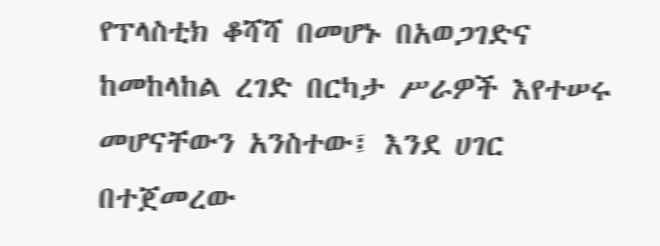የፕላስቲክ ቆሻሻ በመሆኑ በአወጋገድና ከመከላከል ረገድ በርካታ ሥራዎች እየተሠሩ መሆናቸውን አንስተው፤ እንደ ሀገር በተጀመረው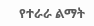የተራራ ልማት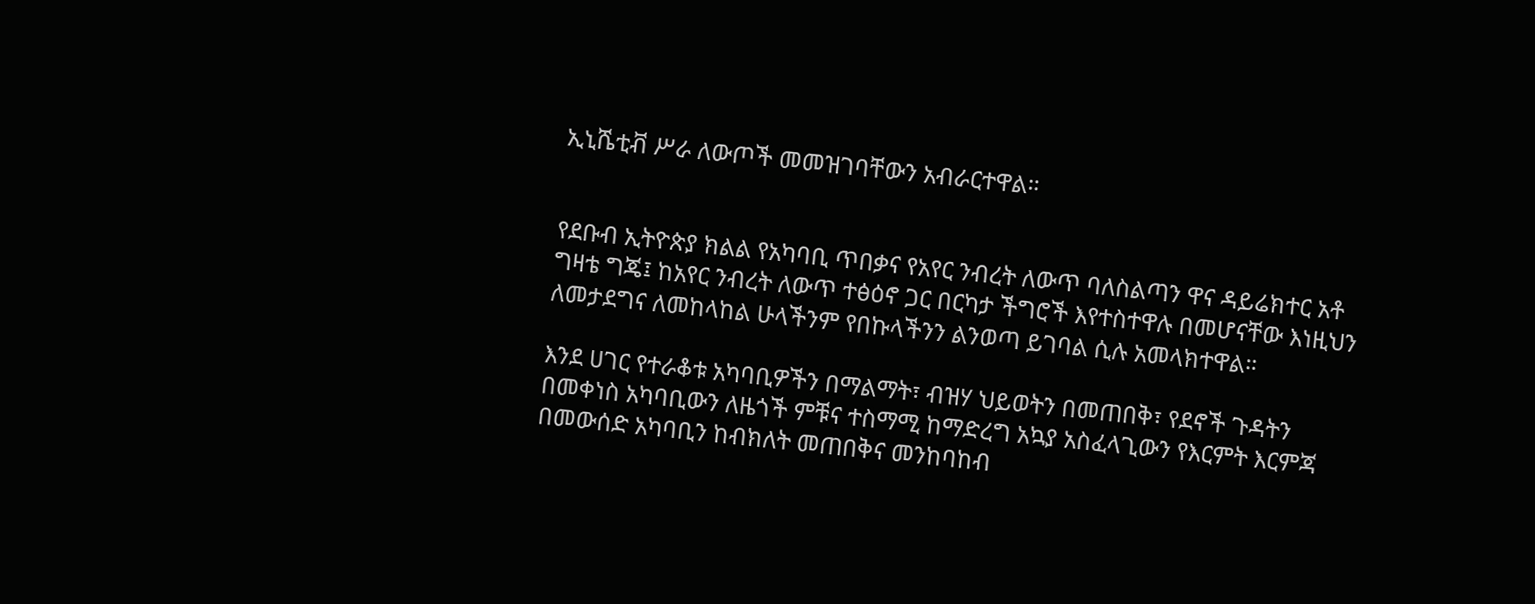ኢኒሼቲቭ ሥራ ለውጦች መመዝገባቸውን አብራርተዋል።


የደቡብ ኢትዮጵያ ክልል የአካባቢ ጥበቃና የአየር ንብረት ለውጥ ባለስልጣን ዋና ዳይሬክተር አቶ ግዛቴ ግጄ፤ ከአየር ንብረት ለውጥ ተፅዕኖ ጋር በርካታ ችግሮች እየተስተዋሉ በመሆናቸው እነዚህን ለመታደግና ለመከላከል ሁላችንም የበኩላችንን ልንወጣ ይገባል ሲሉ አመላክተዋል።

እንደ ሀገር የተራቆቱ አካባቢዎችን በማልማት፣ ብዝሃ ህይወትን በመጠበቅ፣ የደኖች ጉዳትን በመቀነስ አካባቢውን ለዜጎች ምቹና ተስማሚ ከማድረግ አኳያ አስፈላጊውን የእርምት እርምጃ በመውሰድ አካባቢን ከብክለት መጠበቅና መንከባከብ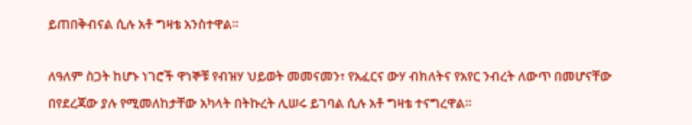ይጠበቅብናል ሲሉ አቶ ግዛቴ አንስተዋል።

ለዓለም ስጋት ከሆኑ ነገሮች ዋነኞቹ የብዝሃ ህይወት መመናመን፣ የአፈርና ውሃ ብክለትና የአየር ንብረት ለውጥ በመሆናቸው በየደረጃው ያሉ የሚመለከታቸው አካላት በትኩረት ሊሠሩ ይገባል ሲሉ አቶ ግዛቴ ተናግረዋል።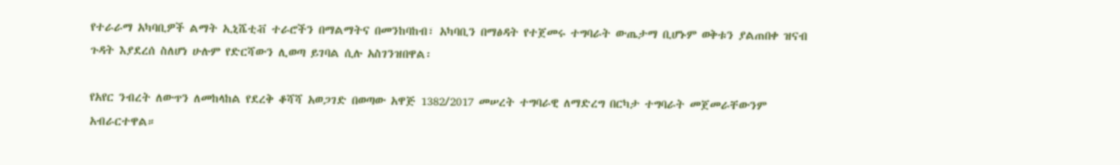የተራራማ አካባቢዎች ልማት ኢኒሼቲቭ ተራሮችን በማልማትና በመንከባከብ፣ አካባቢን በማፅዳት የተጀመሩ ተግባራት ውጤታማ ቢሆኑም ወቅቱን ያልጠበቀ ዝናብ ጉዳት እያደረሰ ስለሆነ ሁሉም የድርሻውን ሊወጣ ይገባል ሲሉ አስገንዝበዋል፡

የአየር ንብረት ለውጥን ለመከላከል የደረቅ ቆሻሻ አወጋገድ በወጣው አዋጅ 1382/2017 መሠረት ተግባራዊ ለማድረግ በርካታ ተግባራት መጀመራቸውንም አብራርተዋል።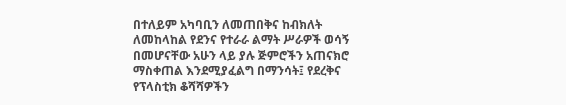በተለይም አካባቢን ለመጠበቅና ከብክለት ለመከላከል የደንና የተራራ ልማት ሥራዎች ወሳኝ በመሆናቸው አሁን ላይ ያሉ ጅምሮችን አጠናክሮ ማስቀጠል እንደሚያፈልግ በማንሳት፤ የደረቅና የፕላስቲክ ቆሻሻዎችን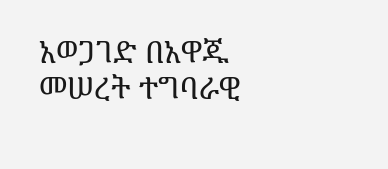አወጋገድ በአዋጁ መሠረት ተግባራዊ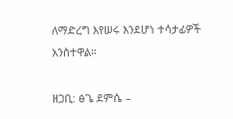ለማድረግ እየሠሩ እንደሆነ ተሳታፊዎች አንስተዋል።

ዘጋቢ: ፅጌ ደምሴ –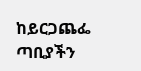ከይርጋጨፌ ጣቢያችን